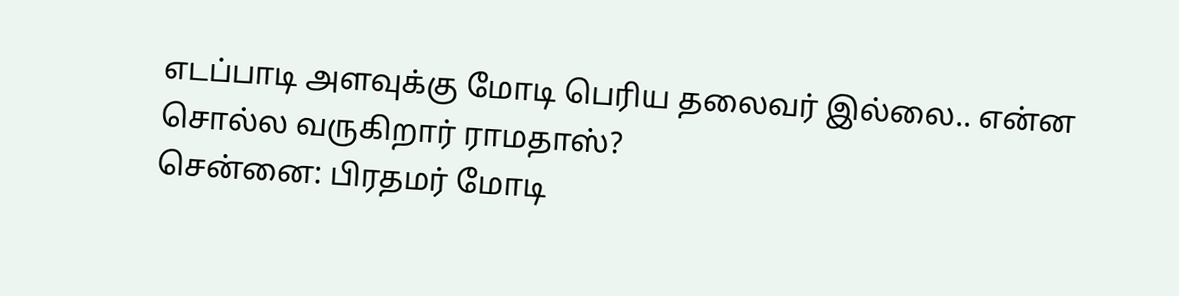எடப்பாடி அளவுக்கு மோடி பெரிய தலைவர் இல்லை.. என்ன சொல்ல வருகிறார் ராமதாஸ்?
சென்னை: பிரதமர் மோடி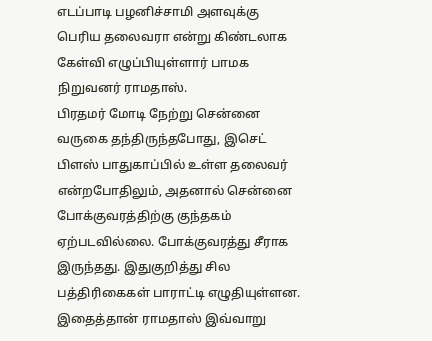எடப்பாடி பழனிச்சாமி அளவுக்கு பெரிய தலைவரா என்று கிண்டலாக கேள்வி எழுப்பியுள்ளார் பாமக நிறுவனர் ராமதாஸ்.
பிரதமர் மோடி நேற்று சென்னை வருகை தந்திருந்தபோது, இசெட் பிளஸ் பாதுகாப்பில் உள்ள தலைவர் என்றபோதிலும், அதனால் சென்னை போக்குவரத்திற்கு குந்தகம் ஏற்படவில்லை. போக்குவரத்து சீராக இருந்தது. இதுகுறித்து சில பத்திரிகைகள் பாராட்டி எழுதியுள்ளன.
இதைத்தான் ராமதாஸ் இவ்வாறு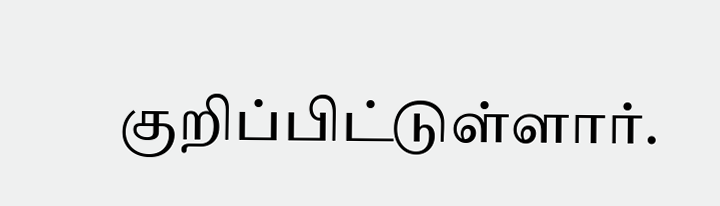குறிப்பிட்டுள்ளார்.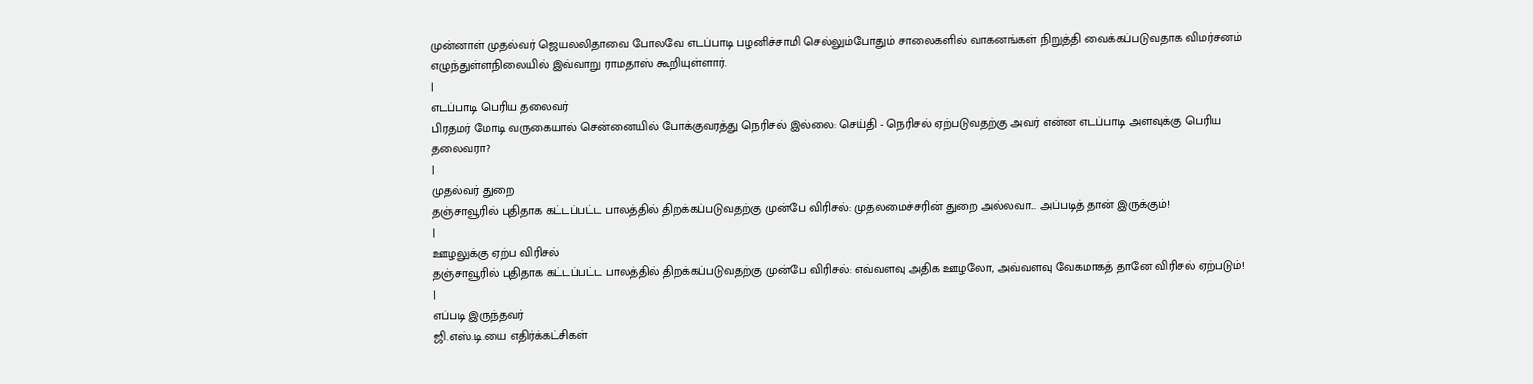முன்னாள் முதல்வர் ஜெயலலிதாவை போலவே எடப்பாடி பழனிச்சாமி செல்லும்போதும் சாலைகளில் வாகனங்கள் நிறுத்தி வைக்கப்படுவதாக விமர்சனம் எழுந்துள்ளநிலையில் இவ்வாறு ராமதாஸ் கூறியுள்ளார்.
|
எடப்பாடி பெரிய தலைவர்
பிரதமர் மோடி வருகையால் சென்னையில் போக்குவரத்து நெரிசல் இல்லை: செய்தி - நெரிசல் ஏற்படுவதற்கு அவர் என்ன எடப்பாடி அளவுக்கு பெரிய தலைவரா?
|
முதல்வர் துறை
தஞ்சாவூரில் புதிதாக கட்டப்பட்ட பாலத்தில் திறக்கப்படுவதற்கு முன்பே விரிசல்: முதலமைச்சரின் துறை அல்லவா... அப்படித் தான் இருக்கும்!
|
ஊழலுக்கு ஏற்ப விரிசல்
தஞ்சாவூரில் புதிதாக கட்டப்பட்ட பாலத்தில் திறக்கப்படுவதற்கு முன்பே விரிசல்: எவ்வளவு அதிக ஊழலோ, அவ்வளவு வேகமாகத் தானே விரிசல் ஏற்படும்!
|
எப்படி இருந்தவர்
ஜி.எஸ்.டி.யை எதிர்க்கட்சிகள்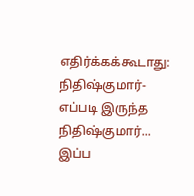எதிர்க்கக்கூடாது: நிதிஷ்குமார்- எப்படி இருந்த நிதிஷ்குமார்... இப்ப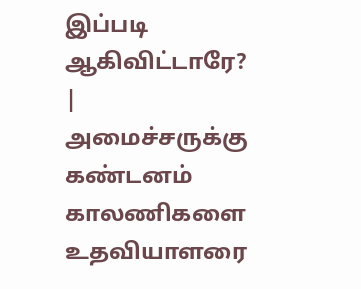இப்படி ஆகிவிட்டாரே?
|
அமைச்சருக்கு கண்டனம்
காலணிகளை உதவியாளரை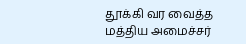தூக்கி வர வைத்த மத்திய அமைச்சர்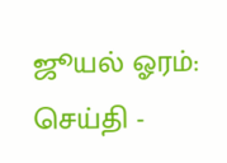ஜூயல் ஓரம்: செய்தி -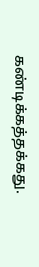கண்டிக்கத்தக்கது.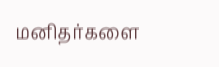மனிதர்களை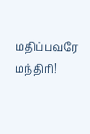மதிப்பவரே மந்திரி!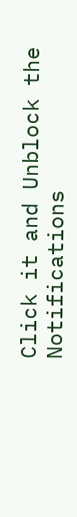Click it and Unblock the Notifications